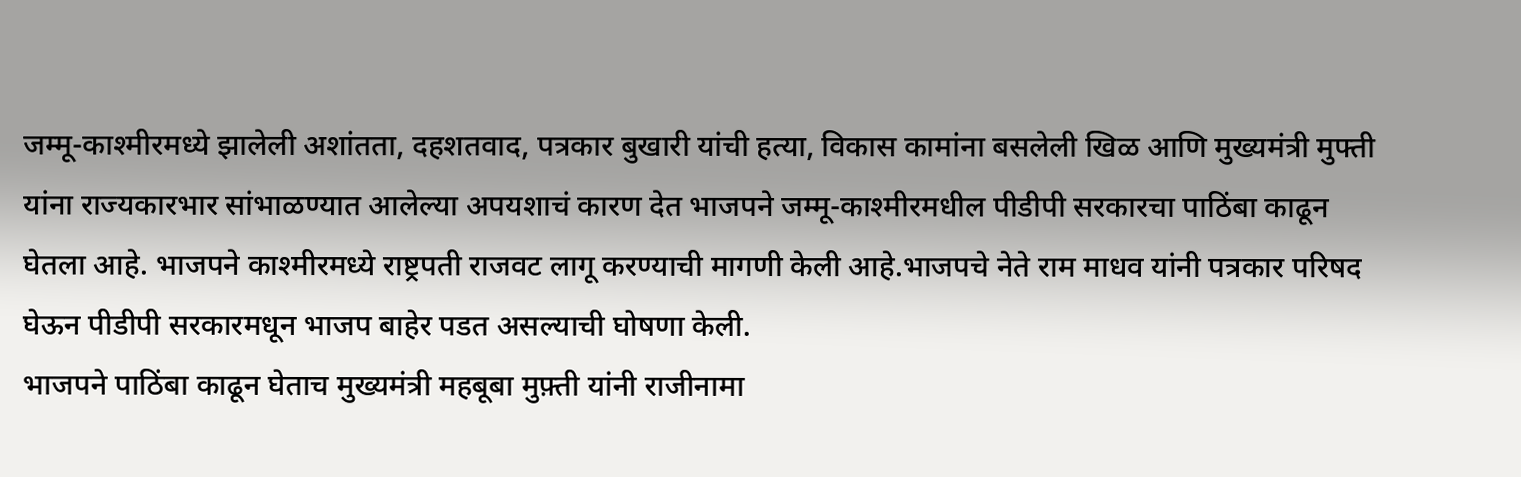जम्मू-काश्मीरमध्ये झालेली अशांतता, दहशतवाद, पत्रकार बुखारी यांची हत्या, विकास कामांना बसलेली खिळ आणि मुख्यमंत्री मुफ्ती यांना राज्यकारभार सांभाळण्यात आलेल्या अपयशाचं कारण देत भाजपने जम्मू-काश्मीरमधील पीडीपी सरकारचा पाठिंबा काढून घेतला आहे. भाजपने काश्मीरमध्ये राष्ट्रपती राजवट लागू करण्याची मागणी केली आहे.भाजपचे नेते राम माधव यांनी पत्रकार परिषद घेऊन पीडीपी सरकारमधून भाजप बाहेर पडत असल्याची घोषणा केली.
भाजपने पाठिंबा काढून घेताच मुख्यमंत्री महबूबा मुफ़्ती यांनी राजीनामा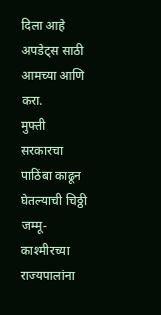दिला आहे
अपडेट्स साठी आमच्या आणि करा.
मुफ्ती सरकारचा पाठिंबा काढून घेतल्याची चिठ्ठी जम्मू-काश्मीरच्या राज्यपालांना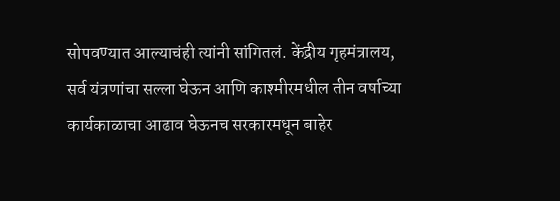सोपवण्यात आल्याचंही त्यांनी सांगितलं. केंद्रीय गृहमंत्रालय, सर्व यंत्रणांचा सल्ला घेऊन आणि काश्मीरमधील तीन वर्षाच्या कार्यकाळाचा आढाव घेऊनच सरकारमधून बाहेर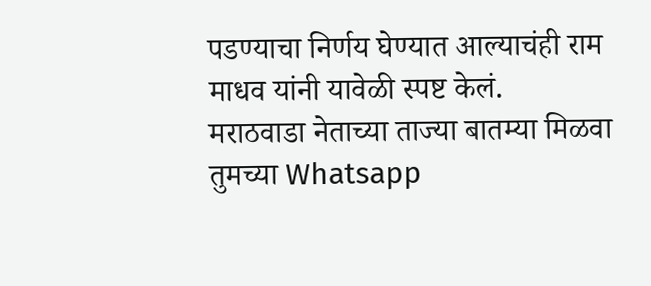पडण्याचा निर्णय घेण्यात आल्याचंही राम माधव यांनी यावेळी स्पष्ट केलं.
मराठवाडा नेताच्या ताज्या बातम्या मिळवा तुमच्या Whatsapp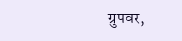ग्रुपवर,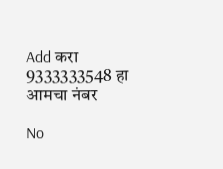Add करा 9333333548 हा आमचा नंबर

No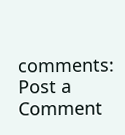comments:
Post a Comment